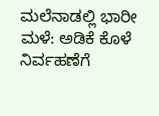ಮಲೆನಾಡಲ್ಲಿ ಭಾರೀ ಮಳೆ: ಅಡಿಕೆ ಕೊಳೆ ನಿರ್ವಹಣೆಗೆ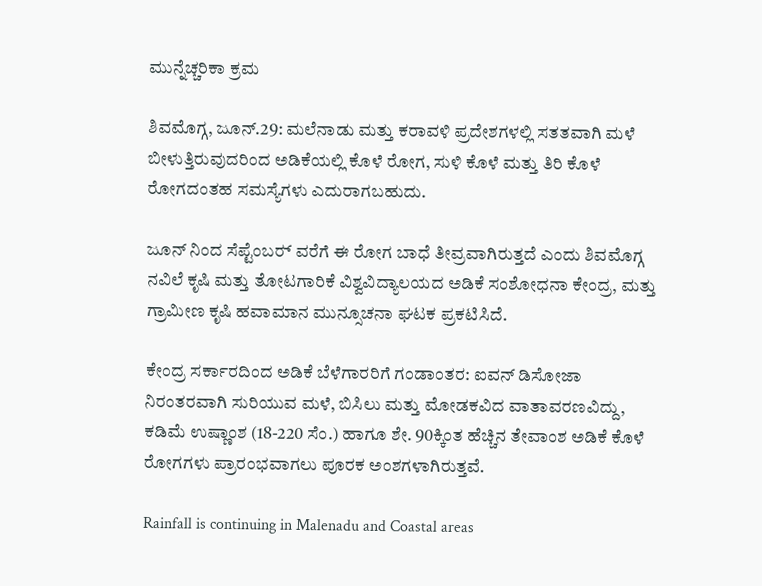ಮುನ್ನೆಚ್ಚರಿಕಾ ಕ್ರಮ

ಶಿವಮೊಗ್ಗ, ಜೂನ್.29: ಮಲೆನಾಡು ಮತ್ತು ಕರಾವಳಿ ಪ್ರದೇಶಗಳಲ್ಲಿ ಸತತವಾಗಿ ಮಳೆ ಬೀಳುತ್ತಿರುವುದರಿಂದ ಅಡಿಕೆಯಲ್ಲಿ ಕೊಳೆ ರೋಗ, ಸುಳಿ ಕೊಳೆ ಮತ್ತು ತಿರಿ ಕೊಳೆ ರೋಗದಂತಹ ಸಮಸ್ಯೆಗಳು ಎದುರಾಗಬಹುದು.

ಜೂನ್ ನಿಂದ ಸೆಪ್ಟೆಂಬರ್‍ ವರೆಗೆ ಈ ರೋಗ ಬಾಧೆ ತೀವ್ರವಾಗಿರುತ್ತದೆ ಎಂದು ಶಿವಮೊಗ್ಗ ನವಿಲೆ ಕೃಷಿ ಮತ್ತು ತೋಟಗಾರಿಕೆ ವಿಶ್ವವಿದ್ಯಾಲಯದ ಅಡಿಕೆ ಸಂಶೋಧನಾ ಕೇಂದ್ರ, ಮತ್ತು ಗ್ರಾಮೀಣ ಕೃಷಿ ಹವಾಮಾನ ಮುನ್ಸೂಚನಾ ಘಟಕ ಪ್ರಕಟಿಸಿದೆ.

ಕೇಂದ್ರ ಸರ್ಕಾರದಿಂದ ಅಡಿಕೆ ಬೆಳೆಗಾರರಿಗೆ ಗಂಡಾಂತರ: ಐವನ್ ಡಿಸೋಜಾ
ನಿರಂತರವಾಗಿ ಸುರಿಯುವ ಮಳೆ, ಬಿಸಿಲು ಮತ್ತು ಮೋಡಕವಿದ ವಾತಾವರಣವಿದ್ದು, ಕಡಿಮೆ ಉಷ್ಣಾಂಶ (18-220 ಸೆಂ.) ಹಾಗೂ ಶೇ. 90ಕ್ಕಿಂತ ಹೆಚ್ಚಿನ ತೇವಾಂಶ ಅಡಿಕೆ ಕೊಳೆ ರೋಗಗಳು ಪ್ರಾರಂಭವಾಗಲು ಪೂರಕ ಅಂಶಗಳಾಗಿರುತ್ತವೆ.

Rainfall is continuing in Malenadu and Coastal areas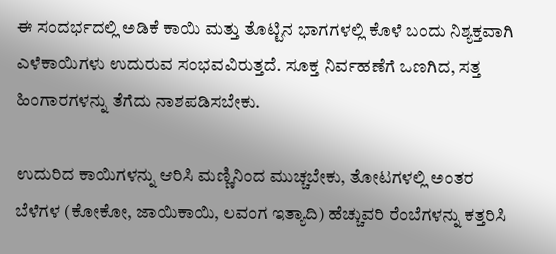ಈ ಸಂದರ್ಭದಲ್ಲಿ ಅಡಿಕೆ ಕಾಯಿ ಮತ್ತು ತೊಟ್ಟಿನ ಭಾಗಗಳಲ್ಲಿ ಕೊಳೆ ಬಂದು ನಿಶ್ಯಕ್ತವಾಗಿ ಎಳೆಕಾಯಿಗಳು ಉದುರುವ ಸಂಭವವಿರುತ್ತದೆ. ಸೂಕ್ತ ನಿರ್ವಹಣೆಗೆ ಒಣಗಿದ, ಸತ್ತ ಹಿಂಗಾರಗಳನ್ನು ತೆಗೆದು ನಾಶಪಡಿಸಬೇಕು.

ಉದುರಿದ ಕಾಯಿಗಳನ್ನು ಆರಿಸಿ ಮಣ್ಣಿನಿಂದ ಮುಚ್ಚಬೇಕು, ತೋಟಗಳಲ್ಲಿ ಅಂತರ ಬೆಳೆಗಳ (ಕೋಕೋ, ಜಾಯಿಕಾಯಿ, ಲವಂಗ ಇತ್ಯಾದಿ) ಹೆಚ್ಚುವರಿ ರೆಂಬೆಗಳನ್ನು ಕತ್ತರಿಸಿ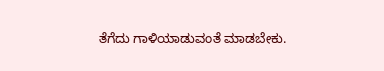ತೆಗೆದು ಗಾಳಿಯಾಡುವಂತೆ ಮಾಡಬೇಕು.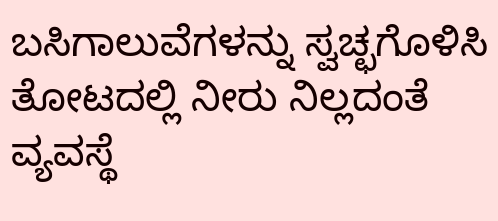ಬಸಿಗಾಲುವೆಗಳನ್ನು ಸ್ವಚ್ಛಗೊಳಿಸಿ ತೋಟದಲ್ಲಿ ನೀರು ನಿಲ್ಲದಂತೆ ವ್ಯವಸ್ಥೆ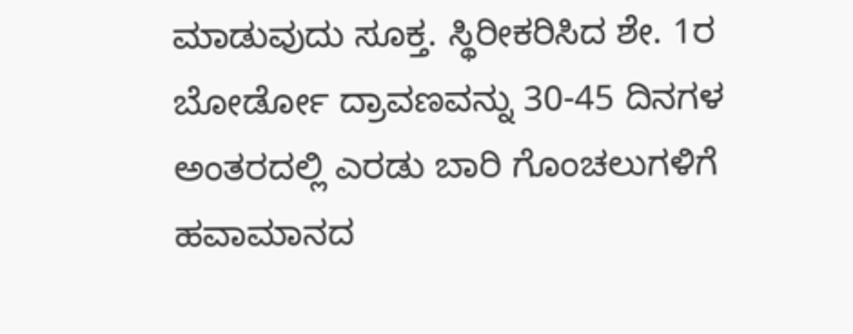ಮಾಡುವುದು ಸೂಕ್ತ. ಸ್ಥಿರೀಕರಿಸಿದ ಶೇ. 1ರ ಬೋರ್ಡೋ ದ್ರಾವಣವನ್ನು 30-45 ದಿನಗಳ ಅಂತರದಲ್ಲಿ ಎರಡು ಬಾರಿ ಗೊಂಚಲುಗಳಿಗೆ ಹವಾಮಾನದ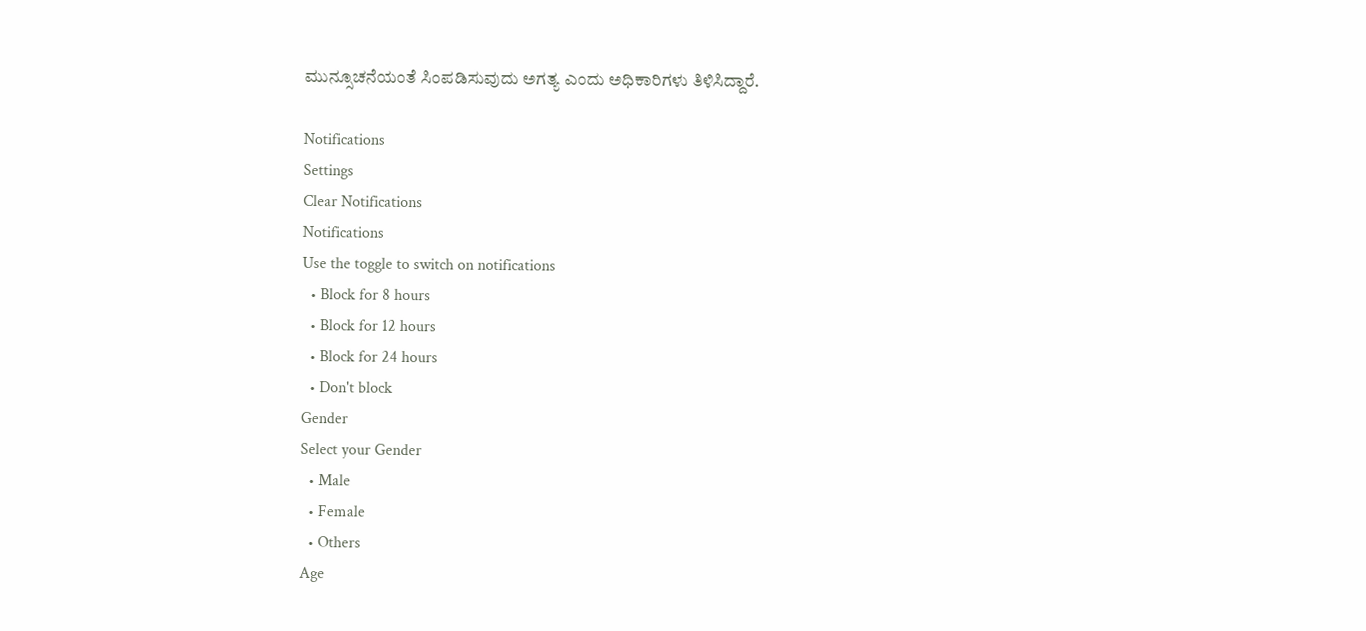ಮುನ್ಸೂಚನೆಯಂತೆ ಸಿಂಪಡಿಸುವುದು ಅಗತ್ಯ ಎಂದು ಅಧಿಕಾರಿಗಳು ತಿಳಿಸಿದ್ದಾರೆ.

Notifications
Settings
Clear Notifications
Notifications
Use the toggle to switch on notifications
  • Block for 8 hours
  • Block for 12 hours
  • Block for 24 hours
  • Don't block
Gender
Select your Gender
  • Male
  • Female
  • Others
Age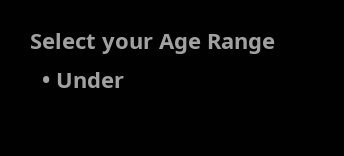Select your Age Range
  • Under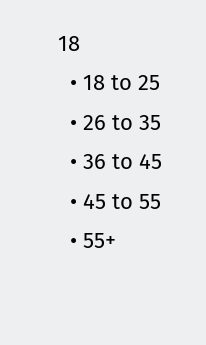18
  • 18 to 25
  • 26 to 35
  • 36 to 45
  • 45 to 55
  • 55+